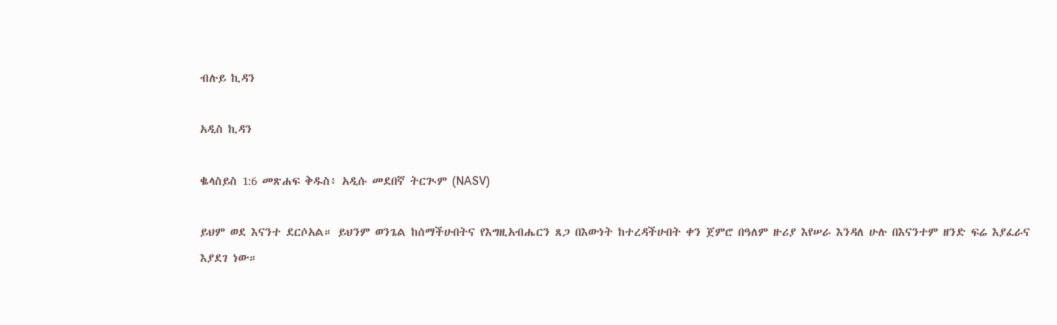ብሉይ ኪዳን

አዲስ ኪዳን

ቈላስይስ 1:6 መጽሐፍ ቅዱስ፥ አዲሱ መደበኛ ትርጒም (NASV)

ይህም ወደ እናንተ ደርሶአል። ይህንም ወንጌል ከሰማችሁበትና የእግዚአብሔርን ጸጋ በእውነት ከተረዳችሁበት ቀን ጀምሮ በዓለም ዙሪያ እየሠራ እንዳለ ሁሉ በእናንተም ዘንድ ፍሬ እያፈራና እያደገ ነው።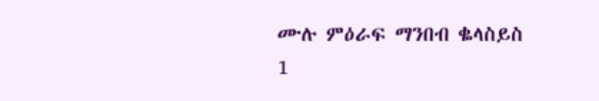ሙሉ ምዕራፍ ማንበብ ቈላስይስ 1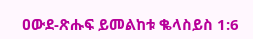ዐውደ-ጽሑፍ ይመልከቱ ቈላስይስ 1:6